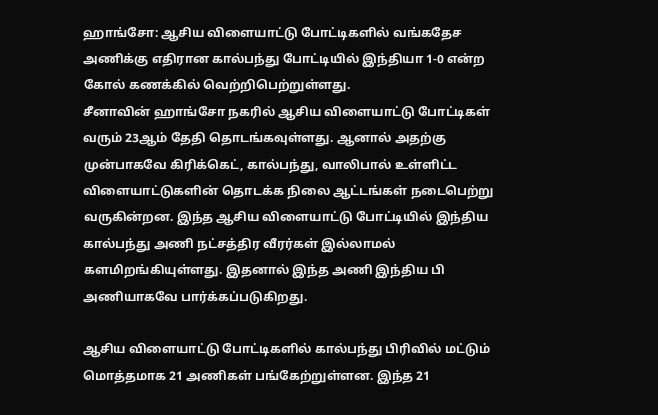ஹாங்சோ: ஆசிய விளையாட்டு போட்டிகளில் வங்கதேச அணிக்கு எதிரான கால்பந்து போட்டியில் இந்தியா 1-0 என்ற கோல் கணக்கில் வெற்றிபெற்றுள்ளது.
சீனாவின் ஹாங்சோ நகரில் ஆசிய விளையாட்டு போட்டிகள் வரும் 23ஆம் தேதி தொடங்கவுள்ளது. ஆனால் அதற்கு முன்பாகவே கிரிக்கெட், கால்பந்து, வாலிபால் உள்ளிட்ட விளையாட்டுகளின் தொடக்க நிலை ஆட்டங்கள் நடைபெற்று வருகின்றன. இந்த ஆசிய விளையாட்டு போட்டியில் இந்திய கால்பந்து அணி நட்சத்திர வீரர்கள் இல்லாமல் களமிறங்கியுள்ளது. இதனால் இந்த அணி இந்திய பி அணியாகவே பார்க்கப்படுகிறது.

ஆசிய விளையாட்டு போட்டிகளில் கால்பந்து பிரிவில் மட்டும் மொத்தமாக 21 அணிகள் பங்கேற்றுள்ளன. இந்த 21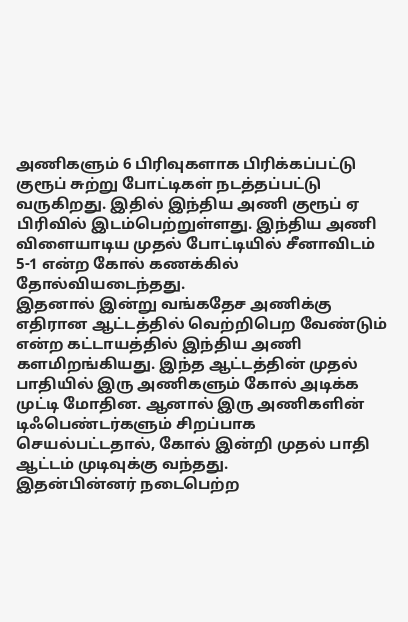அணிகளும் 6 பிரிவுகளாக பிரிக்கப்பட்டு குரூப் சுற்று போட்டிகள் நடத்தப்பட்டு வருகிறது. இதில் இந்திய அணி குரூப் ஏ பிரிவில் இடம்பெற்றுள்ளது. இந்திய அணி விளையாடிய முதல் போட்டியில் சீனாவிடம் 5-1 என்ற கோல் கணக்கில் தோல்வியடைந்தது.
இதனால் இன்று வங்கதேச அணிக்கு எதிரான ஆட்டத்தில் வெற்றிபெற வேண்டும் என்ற கட்டாயத்தில் இந்திய அணி களமிறங்கியது. இந்த ஆட்டத்தின் முதல் பாதியில் இரு அணிகளும் கோல் அடிக்க முட்டி மோதின. ஆனால் இரு அணிகளின் டிஃபெண்டர்களும் சிறப்பாக செயல்பட்டதால், கோல் இன்றி முதல் பாதி ஆட்டம் முடிவுக்கு வந்தது.
இதன்பின்னர் நடைபெற்ற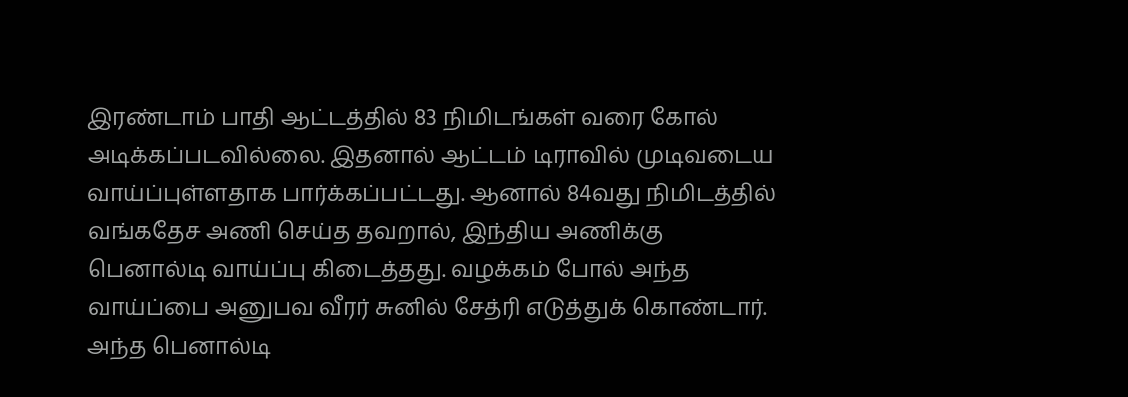இரண்டாம் பாதி ஆட்டத்தில் 83 நிமிடங்கள் வரை கோல் அடிக்கப்படவில்லை. இதனால் ஆட்டம் டிராவில் முடிவடைய வாய்ப்புள்ளதாக பார்க்கப்பட்டது. ஆனால் 84வது நிமிடத்தில் வங்கதேச அணி செய்த தவறால், இந்திய அணிக்கு பெனால்டி வாய்ப்பு கிடைத்தது. வழக்கம் போல் அந்த வாய்ப்பை அனுபவ வீரர் சுனில் சேத்ரி எடுத்துக் கொண்டார்.
அந்த பெனால்டி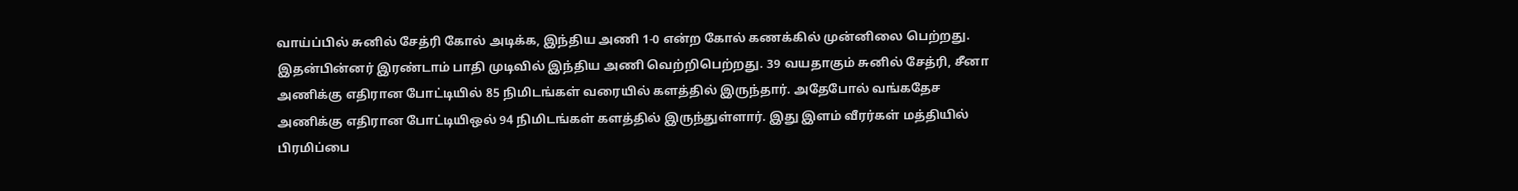வாய்ப்பில் சுனில் சேத்ரி கோல் அடிக்க, இந்திய அணி 1-0 என்ற கோல் கணக்கில் முன்னிலை பெற்றது. இதன்பின்னர் இரண்டாம் பாதி முடிவில் இந்திய அணி வெற்றிபெற்றது. 39 வயதாகும் சுனில் சேத்ரி, சீனா அணிக்கு எதிரான போட்டியில் 85 நிமிடங்கள் வரையில் களத்தில் இருந்தார். அதேபோல் வங்கதேச அணிக்கு எதிரான போட்டியிஒல் 94 நிமிடங்கள் களத்தில் இருந்துள்ளார். இது இளம் வீரர்கள் மத்தியில் பிரமிப்பை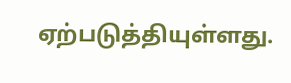ஏற்படுத்தியுள்ளது.